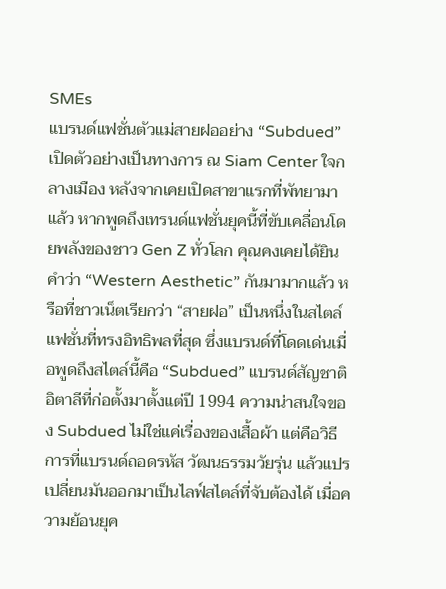SMEs
แบรนด์แฟชั่นตัวแม่สายฝออย่าง “Subdued” เปิดตัวอย่างเป็นทางการ ณ Siam Center ใจกลางเมือง หลังจากเคยเปิดสาขาแรกที่พัทยามาแล้ว หากพูดถึงเทรนด์แฟชั่นยุคนี้ที่ขับเคลื่อนโดยพลังของชาว Gen Z ทั่วโลก คุณคงเคยได้ยินคำว่า “Western Aesthetic” กันมามากแล้ว หรือที่ชาวเน็ตเรียกว่า “สายฝอ” เป็นหนึ่งในสไตล์แฟชั่นที่ทรงอิทธิพลที่สุด ซึ่งแบรนด์ที่โดดเด่นเมื่อพูดถึงสไตล์นี้คือ “Subdued” แบรนด์สัญชาติอิตาลีที่ก่อตั้งมาตั้งแต่ปี 1994 ความน่าสนใจของ Subdued ไม่ใช่แค่เรื่องของเสื้อผ้า แต่คือวิธีการที่แบรนด์ถอดรหัส วัฒนธรรมวัยรุ่น แล้วแปรเปลี่ยนมันออกมาเป็นไลฟ์สไตล์ที่จับต้องได้ เมื่อความย้อนยุค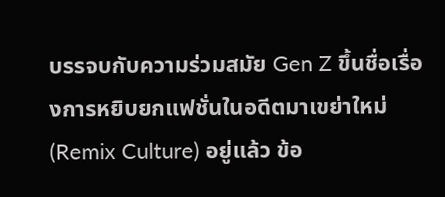บรรจบกับความร่วมสมัย Gen Z ขึ้นชื่อเรื่องการหยิบยกแฟชั่นในอดีตมาเขย่าใหม่ (Remix Culture) อยู่แล้ว ข้อ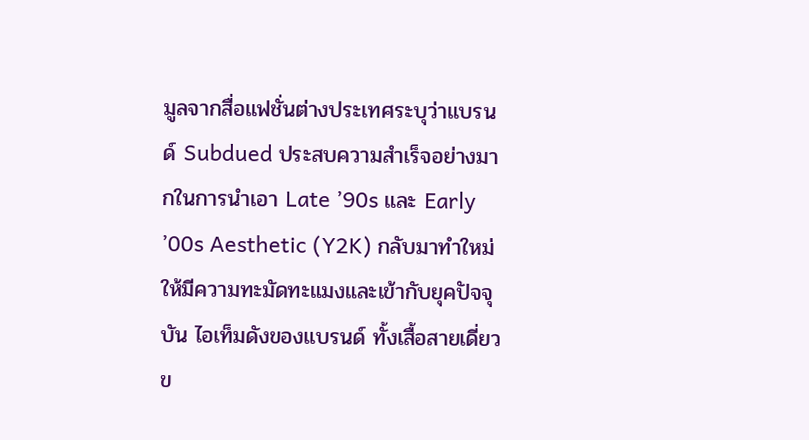มูลจากสื่อแฟชั่นต่างประเทศระบุว่าแบรนด์ Subdued ประสบความสำเร็จอย่างมากในการนำเอา Late ’90s และ Early ’00s Aesthetic (Y2K) กลับมาทำใหม่ให้มีความทะมัดทะแมงและเข้ากับยุคปัจจุบัน ไอเท็มดังของแบรนด์ ทั้งเสื้อสายเดี่ยวข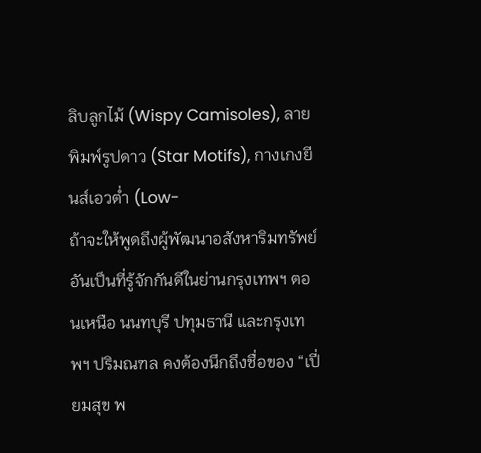ลิบลูกไม้ (Wispy Camisoles), ลายพิมพ์รูปดาว (Star Motifs), กางเกงยีนส์เอวต่ำ (Low-
ถ้าจะให้พูดถึงผู้พัฒนาอสังหาริมทรัพย์อันเป็นที่รู้จักกันดีในย่านกรุงเทพฯ ตอนเหนือ นนทบุรี ปทุมธานี และกรุงเทพฯ ปริมณฑล คงต้องนึกถึงชื่อของ “เปี่ยมสุข พ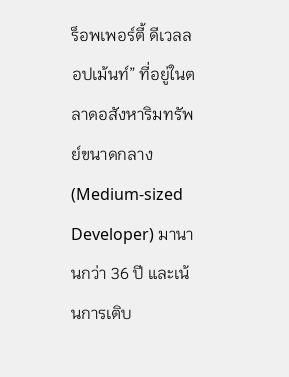ร็อพเพอร์ตี้ ดีเวลลอปเม้นท์” ที่อยู่ในตลาดอสังหาริมทรัพย์ขนาดกลาง (Medium-sized Developer) มานานกว่า 36 ปี และเน้นการเติบ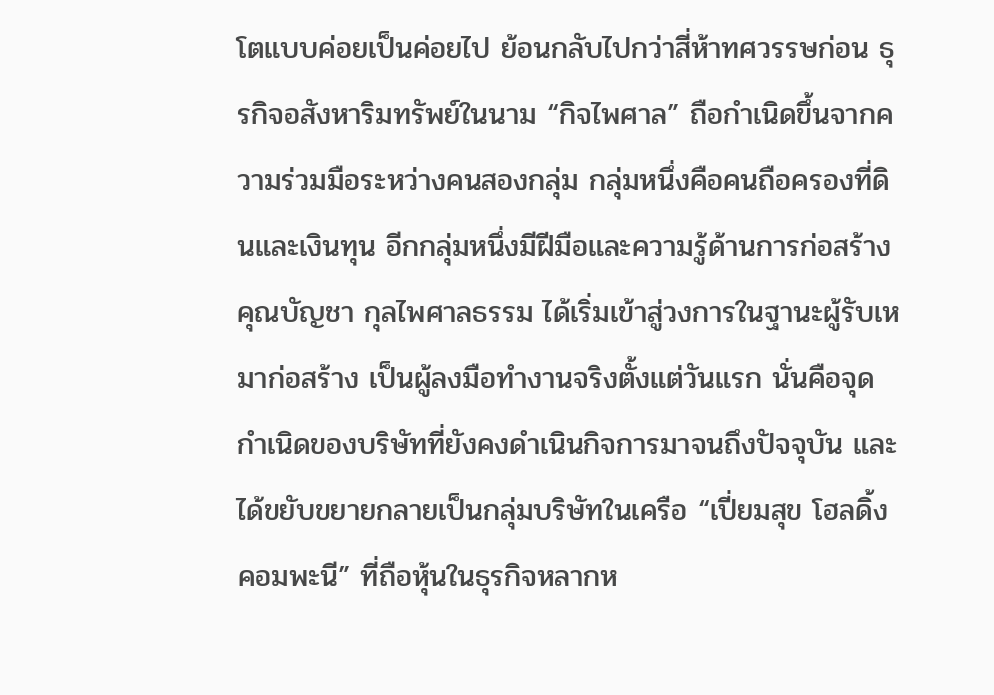โตแบบค่อยเป็นค่อยไป ย้อนกลับไปกว่าสี่ห้าทศวรรษก่อน ธุรกิจอสังหาริมทรัพย์ในนาม “กิจไพศาล” ถือกำเนิดขึ้นจากความร่วมมือระหว่างคนสองกลุ่ม กลุ่มหนึ่งคือคนถือครองที่ดินและเงินทุน อีกกลุ่มหนึ่งมีฝีมือและความรู้ด้านการก่อสร้าง คุณบัญชา กุลไพศาลธรรม ได้เริ่มเข้าสู่วงการในฐานะผู้รับเหมาก่อสร้าง เป็นผู้ลงมือทำงานจริงตั้งแต่วันแรก นั่นคือจุดกำเนิดของบริษัทที่ยังคงดำเนินกิจการมาจนถึงปัจจุบัน และได้ขยับขยายกลายเป็นกลุ่มบริษัทในเครือ “เปี่ยมสุข โฮลดิ้ง คอมพะนี” ที่ถือหุ้นในธุรกิจหลากห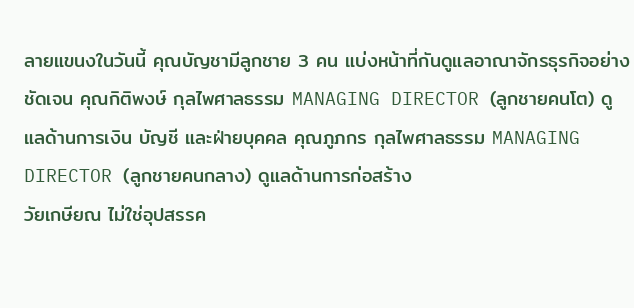ลายแขนงในวันนี้ คุณบัญชามีลูกชาย 3 คน แบ่งหน้าที่กันดูแลอาณาจักรธุรกิจอย่างชัดเจน คุณกิติพงษ์ กุลไพศาลธรรม MANAGING DIRECTOR (ลูกชายคนโต) ดูแลด้านการเงิน บัญชี และฝ่ายบุคคล คุณภูภกร กุลไพศาลธรรม MANAGING DIRECTOR (ลูกชายคนกลาง) ดูแลด้านการก่อสร้าง
วัยเกษียณ ไม่ใช่อุปสรรค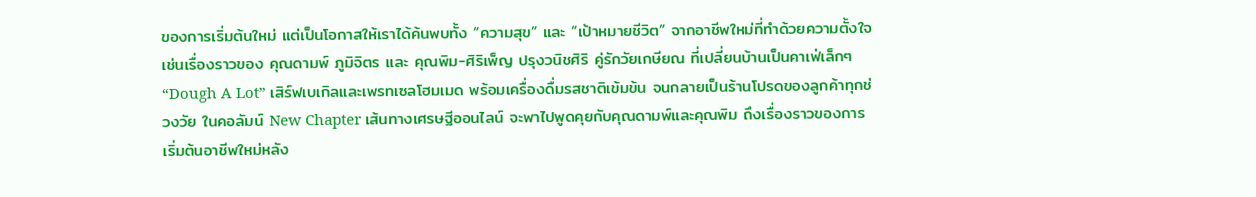ของการเริ่มต้นใหม่ แต่เป็นโอกาสให้เราได้ค้นพบทั้ง “ความสุข” และ “เป้าหมายชีวิต” จากอาชีพใหม่ที่ทำด้วยความตั้งใจ เช่นเรื่องราวของ คุณดามพ์ ภูมิจิตร และ คุณพิม-ศิริเพ็ญ ปรุงวนิชศิริ คู่รักวัยเกษียณ ที่เปลี่ยนบ้านเป็นคาเฟ่เล็กๆ “Dough A Lot” เสิร์ฟเบเกิลและเพรทเซลโฮมเมด พร้อมเครื่องดื่มรสชาติเข้มข้น จนกลายเป็นร้านโปรดของลูกค้าทุกช่วงวัย ในคอลัมน์ New Chapter เส้นทางเศรษฐีออนไลน์ จะพาไปพูดคุยกับคุณดามพ์และคุณพิม ถึงเรื่องราวของการเริ่มต้นอาชีพใหม่หลัง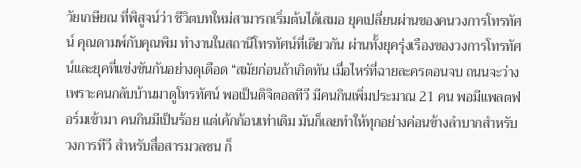วัยเกษียณ ที่พิสูจน์ว่า ชีวิตบทใหม่สามารถเริ่มต้นได้เสมอ ยุคเปลี่ยนผ่านของคนวงการโทรทัศน์ คุณดามพ์กับคุณพิม ทำงานในสถานีโทรทัศน์ที่เดียวกัน ผ่านทั้งยุครุ่งเรืองของวงการโทรทัศน์และยุคที่แข่งขันกันอย่างดุเดือด “สมัยก่อนถ้าเกิดทัน เมื่อไหร่ที่ฉายละครตอนจบ ถนนจะว่าง เพราะคนกลับบ้านมาดูโทรทัศน์ พอเป็นดิจิตอลทีวี มีคนกินเพิ่มประมาณ 21 คน พอมีแพลตฟอร์มเข้ามา คนกินมีเป็นร้อย แต่เค้กก้อนเท่าเดิม มันก็เลยทำให้ทุกอย่างค่อนข้างลำบากสำหรับวงการทีวี สำหรับสื่อสารมวลชน ก็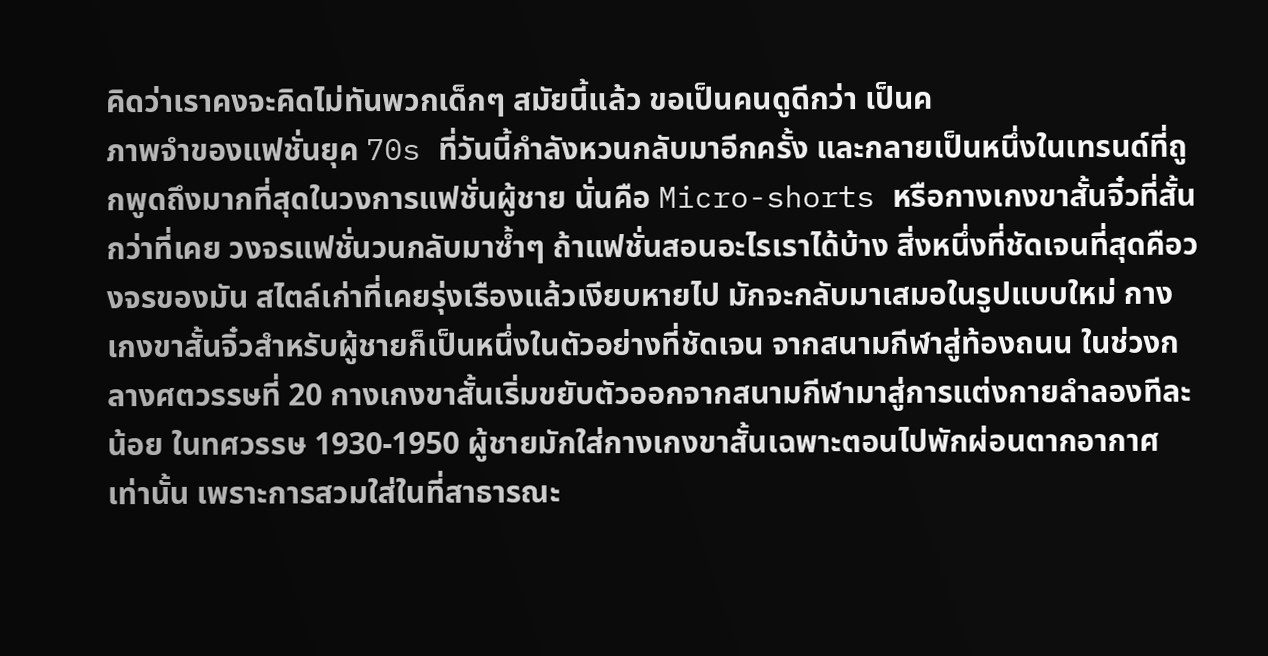คิดว่าเราคงจะคิดไม่ทันพวกเด็กๆ สมัยนี้แล้ว ขอเป็นคนดูดีกว่า เป็นค
ภาพจำของแฟชั่นยุค 70s ที่วันนี้กำลังหวนกลับมาอีกครั้ง และกลายเป็นหนึ่งในเทรนด์ที่ถูกพูดถึงมากที่สุดในวงการแฟชั่นผู้ชาย นั่นคือ Micro-shorts หรือกางเกงขาสั้นจิ๋วที่สั้นกว่าที่เคย วงจรแฟชั่นวนกลับมาซ้ำๆ ถ้าแฟชั่นสอนอะไรเราได้บ้าง สิ่งหนึ่งที่ชัดเจนที่สุดคือวงจรของมัน สไตล์เก่าที่เคยรุ่งเรืองแล้วเงียบหายไป มักจะกลับมาเสมอในรูปแบบใหม่ กางเกงขาสั้นจิ๋วสำหรับผู้ชายก็เป็นหนึ่งในตัวอย่างที่ชัดเจน จากสนามกีฬาสู่ท้องถนน ในช่วงกลางศตวรรษที่ 20 กางเกงขาสั้นเริ่มขยับตัวออกจากสนามกีฬามาสู่การแต่งกายลำลองทีละน้อย ในทศวรรษ 1930-1950 ผู้ชายมักใส่กางเกงขาสั้นเฉพาะตอนไปพักผ่อนตากอากาศเท่านั้น เพราะการสวมใส่ในที่สาธารณะ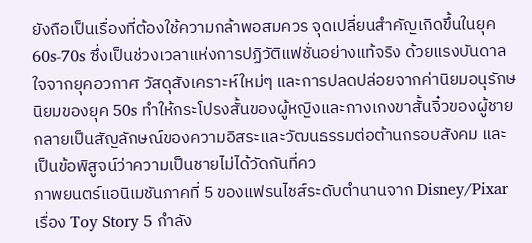ยังถือเป็นเรื่องที่ต้องใช้ความกล้าพอสมควร จุดเปลี่ยนสำคัญเกิดขึ้นในยุค 60s-70s ซึ่งเป็นช่วงเวลาแห่งการปฏิวัติแฟชั่นอย่างแท้จริง ด้วยแรงบันดาลใจจากยุคอวกาศ วัสดุสังเคราะห์ใหม่ๆ และการปลดปล่อยจากค่านิยมอนุรักษนิยมของยุค 50s ทำให้กระโปรงสั้นของผู้หญิงและกางเกงขาสั้นจิ๋วของผู้ชายกลายเป็นสัญลักษณ์ของความอิสระและวัฒนธรรมต่อต้านกรอบสังคม และเป็นข้อพิสูจน์ว่าความเป็นชายไม่ได้วัดกันที่คว
ภาพยนตร์แอนิเมชันภาคที่ 5 ของแฟรนไชส์ระดับตำนานจาก Disney/Pixar เรื่อง Toy Story 5 กำลัง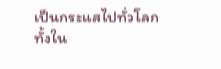เป็นกระแสไปทั่วโลก ทั้งใน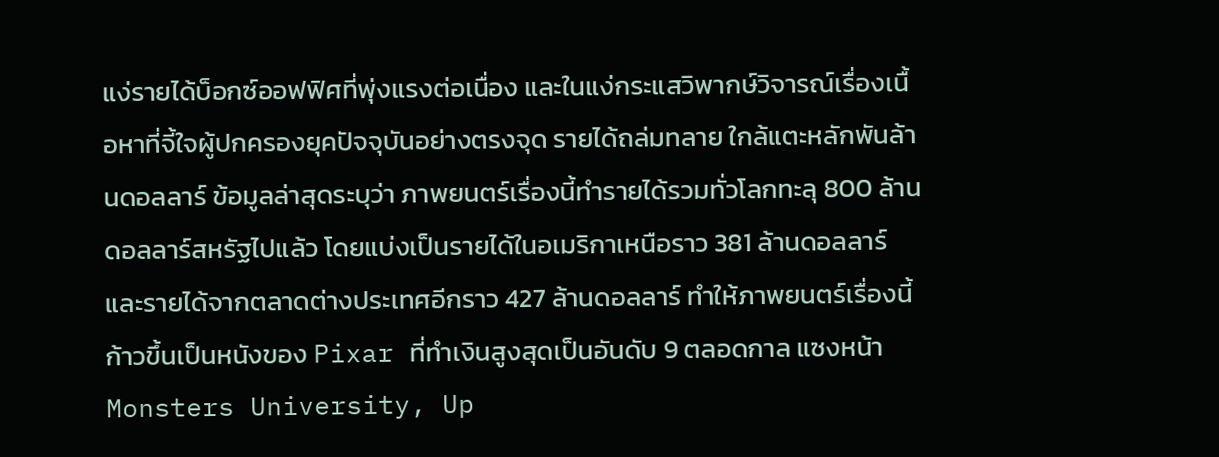แง่รายได้บ็อกซ์ออฟฟิศที่พุ่งแรงต่อเนื่อง และในแง่กระแสวิพากษ์วิจารณ์เรื่องเนื้อหาที่จี้ใจผู้ปกครองยุคปัจจุบันอย่างตรงจุด รายได้ถล่มทลาย ใกล้แตะหลักพันล้านดอลลาร์ ข้อมูลล่าสุดระบุว่า ภาพยนตร์เรื่องนี้ทำรายได้รวมทั่วโลกทะลุ 800 ล้านดอลลาร์สหรัฐไปแล้ว โดยแบ่งเป็นรายได้ในอเมริกาเหนือราว 381 ล้านดอลลาร์ และรายได้จากตลาดต่างประเทศอีกราว 427 ล้านดอลลาร์ ทำให้ภาพยนตร์เรื่องนี้ก้าวขึ้นเป็นหนังของ Pixar ที่ทำเงินสูงสุดเป็นอันดับ 9 ตลอดกาล แซงหน้า Monsters University, Up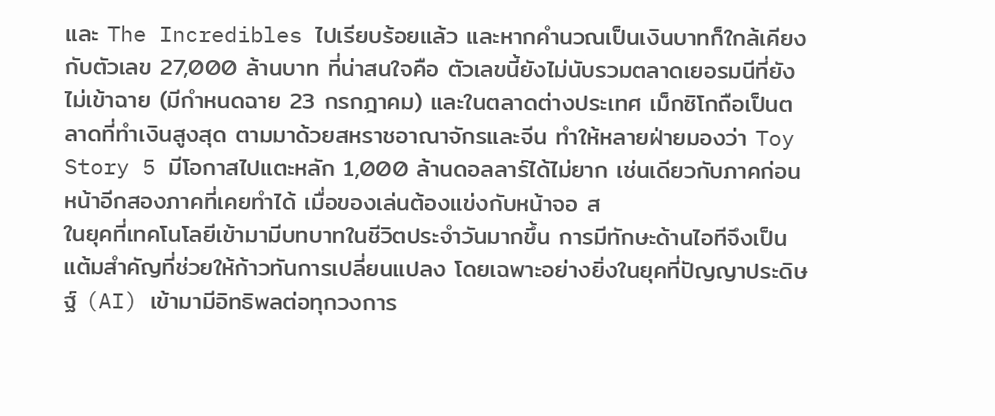และ The Incredibles ไปเรียบร้อยแล้ว และหากคำนวณเป็นเงินบาทก็ใกล้เคียงกับตัวเลข 27,000 ล้านบาท ที่น่าสนใจคือ ตัวเลขนี้ยังไม่นับรวมตลาดเยอรมนีที่ยังไม่เข้าฉาย (มีกำหนดฉาย 23 กรกฎาคม) และในตลาดต่างประเทศ เม็กซิโกถือเป็นตลาดที่ทำเงินสูงสุด ตามมาด้วยสหราชอาณาจักรและจีน ทำให้หลายฝ่ายมองว่า Toy Story 5 มีโอกาสไปแตะหลัก 1,000 ล้านดอลลาร์ได้ไม่ยาก เช่นเดียวกับภาคก่อนหน้าอีกสองภาคที่เคยทำได้ เมื่อของเล่นต้องแข่งกับหน้าจอ ส
ในยุคที่เทคโนโลยีเข้ามามีบทบาทในชีวิตประจำวันมากขึ้น การมีทักษะด้านไอทีจึงเป็นแต้มสำคัญที่ช่วยให้ก้าวทันการเปลี่ยนแปลง โดยเฉพาะอย่างยิ่งในยุคที่ปัญญาประดิษฐ์ (AI) เข้ามามีอิทธิพลต่อทุกวงการ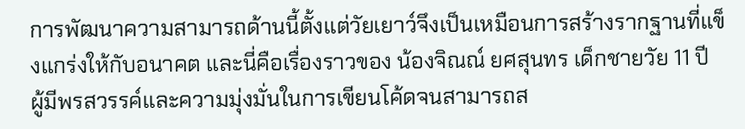การพัฒนาความสามารถด้านนี้ตั้งแต่วัยเยาว์จึงเป็นเหมือนการสร้างรากฐานที่แข็งแกร่งให้กับอนาคต และนี่คือเรื่องราวของ น้องจิณณ์ ยศสุนทร เด็กชายวัย 11 ปี ผู้มีพรสวรรค์และความมุ่งมั่นในการเขียนโค้ดจนสามารถส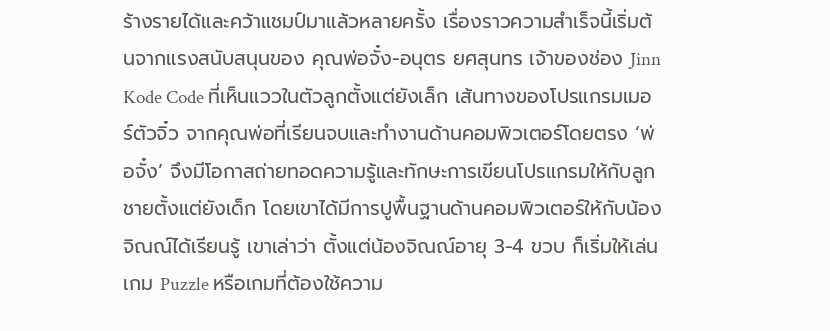ร้างรายได้และคว้าแชมป์มาแล้วหลายครั้ง เรื่องราวความสำเร็จนี้เริ่มต้นจากแรงสนับสนุนของ คุณพ่อจั๋ง-อนุตร ยศสุนทร เจ้าของช่อง Jinn Kode Code ที่เห็นแววในตัวลูกตั้งแต่ยังเล็ก เส้นทางของโปรแกรมเมอร์ตัวจิ๋ว จากคุณพ่อที่เรียนจบและทำงานด้านคอมพิวเตอร์โดยตรง ‘พ่อจั๋ง’ จึงมีโอกาสถ่ายทอดความรู้และทักษะการเขียนโปรแกรมให้กับลูกชายตั้งแต่ยังเด็ก โดยเขาได้มีการปูพื้นฐานด้านคอมพิวเตอร์ให้กับน้องจิณณ์ได้เรียนรู้ เขาเล่าว่า ตั้งแต่น้องจิณณ์อายุ 3-4 ขวบ ก็เริ่มให้เล่นเกม Puzzle หรือเกมที่ต้องใช้ความ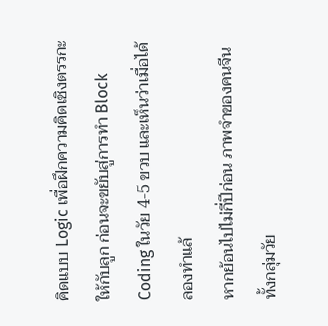คิดแบบ Logic เพื่อฝึกความคิดเชิงตรรกะให้กับลูก ก่อนจะขยับสู่การทำ Block Coding ในวัย 4-5 ขวบ และเห็นว่าเมื่อได้ลองทำแล้
หากย้อนไปไม่กี่ปีก่อน ภาพจำของคนจีนทั้งกลุ่มวัย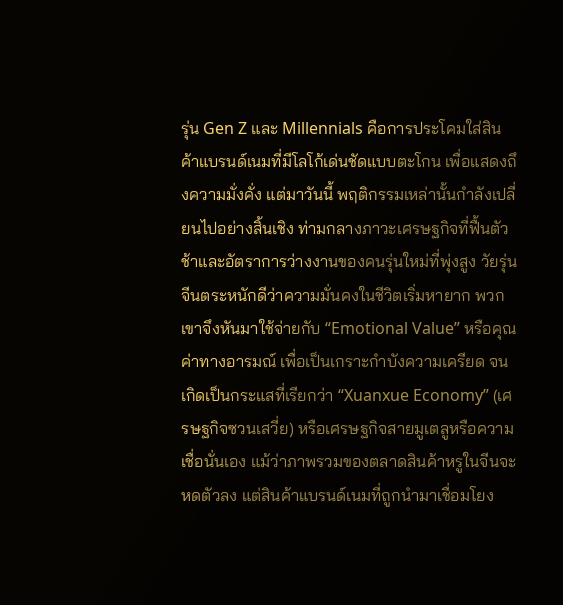รุ่น Gen Z และ Millennials คือการประโคมใส่สินค้าแบรนด์เนมที่มีโลโก้เด่นชัดแบบตะโกน เพื่อแสดงถึงความมั่งคั่ง แต่มาวันนี้ พฤติกรรมเหล่านั้นกำลังเปลี่ยนไปอย่างสิ้นเชิง ท่ามกลางภาวะเศรษฐกิจที่ฟื้นตัวช้าและอัตราการว่างงานของคนรุ่นใหม่ที่พุ่งสูง วัยรุ่นจีนตระหนักดีว่าความมั่นคงในชีวิตเริ่มหายาก พวกเขาจึงหันมาใช้จ่ายกับ “Emotional Value” หรือคุณค่าทางอารมณ์ เพื่อเป็นเกราะกำบังความเครียด จนเกิดเป็นกระแสที่เรียกว่า “Xuanxue Economy” (เศรษฐกิจซวนเสวี่ย) หรือเศรษฐกิจสายมูเตลูหรือความเชื่อนั่นเอง แม้ว่าภาพรวมของตลาดสินค้าหรูในจีนจะหดตัวลง แต่สินค้าแบรนด์เนมที่ถูกนำมาเชื่อมโยง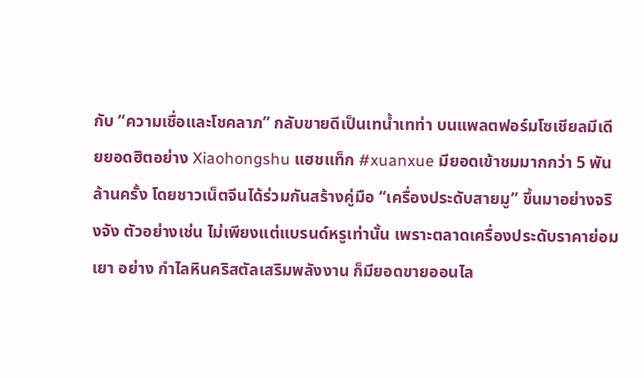กับ “ความเชื่อและโชคลาภ” กลับขายดีเป็นเทน้ำเทท่า บนแพลตฟอร์มโซเชียลมีเดียยอดฮิตอย่าง Xiaohongshu แฮชแท็ก #xuanxue มียอดเข้าชมมากกว่า 5 พันล้านครั้ง โดยชาวเน็ตจีนได้ร่วมกันสร้างคู่มือ “เครื่องประดับสายมู” ขึ้นมาอย่างจริงจัง ตัวอย่างเช่น ไม่เพียงแต่แบรนด์หรูเท่านั้น เพราะตลาดเครื่องประดับราคาย่อมเยา อย่าง กำไลหินคริสตัลเสริมพลังงาน ก็มียอดขายออนไล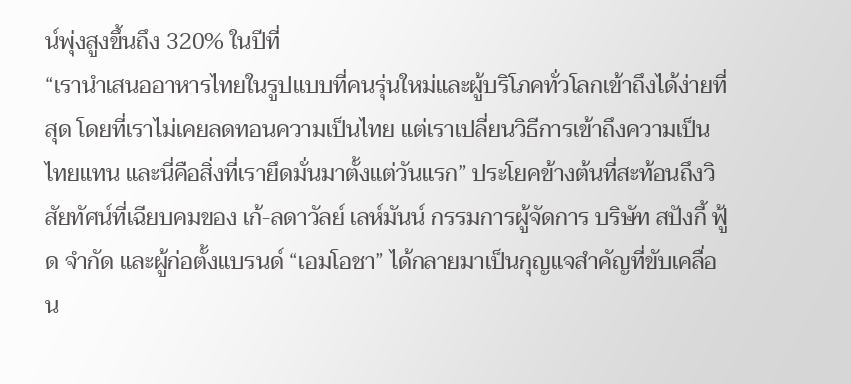น์พุ่งสูงขึ้นถึง 320% ในปีที่
“เรานำเสนออาหารไทยในรูปแบบที่คนรุ่นใหม่และผู้บริโภคทั่วโลกเข้าถึงได้ง่ายที่สุด โดยที่เราไม่เคยลดทอนความเป็นไทย แต่เราเปลี่ยนวิธีการเข้าถึงความเป็นไทยแทน และนี่คือสิ่งที่เรายึดมั่นมาตั้งแต่วันแรก” ประโยคข้างต้นที่สะท้อนถึงวิสัยทัศน์ที่เฉียบคมของ เก้-ลดาวัลย์ เลห์มันน์ กรรมการผู้จัดการ บริษัท สปังกี้ ฟู้ด จำกัด และผู้ก่อตั้งแบรนด์ “เอมโอชา” ได้กลายมาเป็นกุญแจสำคัญที่ขับเคลื่อน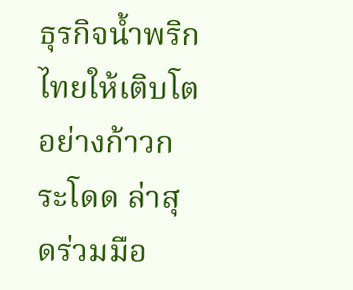ธุรกิจน้ำพริกไทยให้เติบโตอย่างก้าวกระโดด ล่าสุดร่วมมือ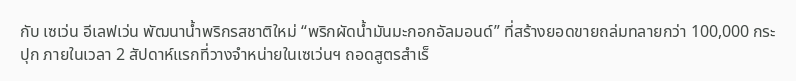กับ เซเว่น อีเลฟเว่น พัฒนาน้ำพริกรสชาติใหม่ “พริกผัดน้ำมันมะกอกอัลมอนด์” ที่สร้างยอดขายถล่มทลายกว่า 100,000 กระปุก ภายในเวลา 2 สัปดาห์แรกที่วางจำหน่ายในเซเว่นฯ ถอดสูตรสำเร็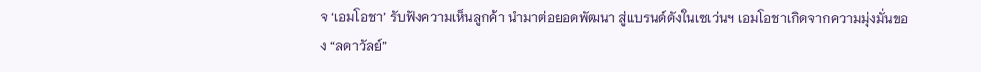จ ‘เอมโอชา’ รับฟังความเห็นลูกค้า นำมาต่อยอดพัฒนา สู่แบรนด์ดังในเซเว่นฯ เอมโอชาเกิดจากความมุ่งมั่นของ “ลดาวัลย์”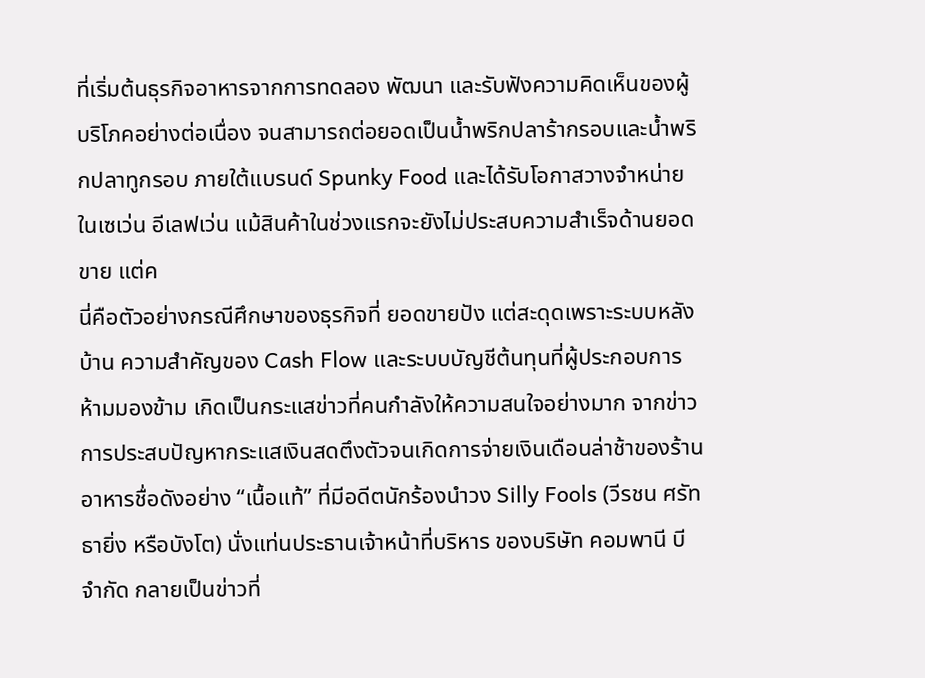ที่เริ่มต้นธุรกิจอาหารจากการทดลอง พัฒนา และรับฟังความคิดเห็นของผู้บริโภคอย่างต่อเนื่อง จนสามารถต่อยอดเป็นน้ำพริกปลาร้ากรอบและน้ำพริกปลาทูกรอบ ภายใต้แบรนด์ Spunky Food และได้รับโอกาสวางจำหน่ายในเซเว่น อีเลฟเว่น แม้สินค้าในช่วงแรกจะยังไม่ประสบความสำเร็จด้านยอดขาย แต่ค
นี่คือตัวอย่างกรณีศึกษาของธุรกิจที่ ยอดขายปัง แต่สะดุดเพราะระบบหลังบ้าน ความสำคัญของ Cash Flow และระบบบัญชีต้นทุนที่ผู้ประกอบการห้ามมองข้าม เกิดเป็นกระแสข่าวที่คนกำลังให้ความสนใจอย่างมาก จากข่าวการประสบปัญหากระแสเงินสดตึงตัวจนเกิดการจ่ายเงินเดือนล่าช้าของร้านอาหารชื่อดังอย่าง “เนื้อแท้” ที่มีอดีตนักร้องนำวง Silly Fools (วีรชน ศรัทธายิ่ง หรือบังโต) นั่งแท่นประธานเจ้าหน้าที่บริหาร ของบริษัท คอมพานี บี จำกัด กลายเป็นข่าวที่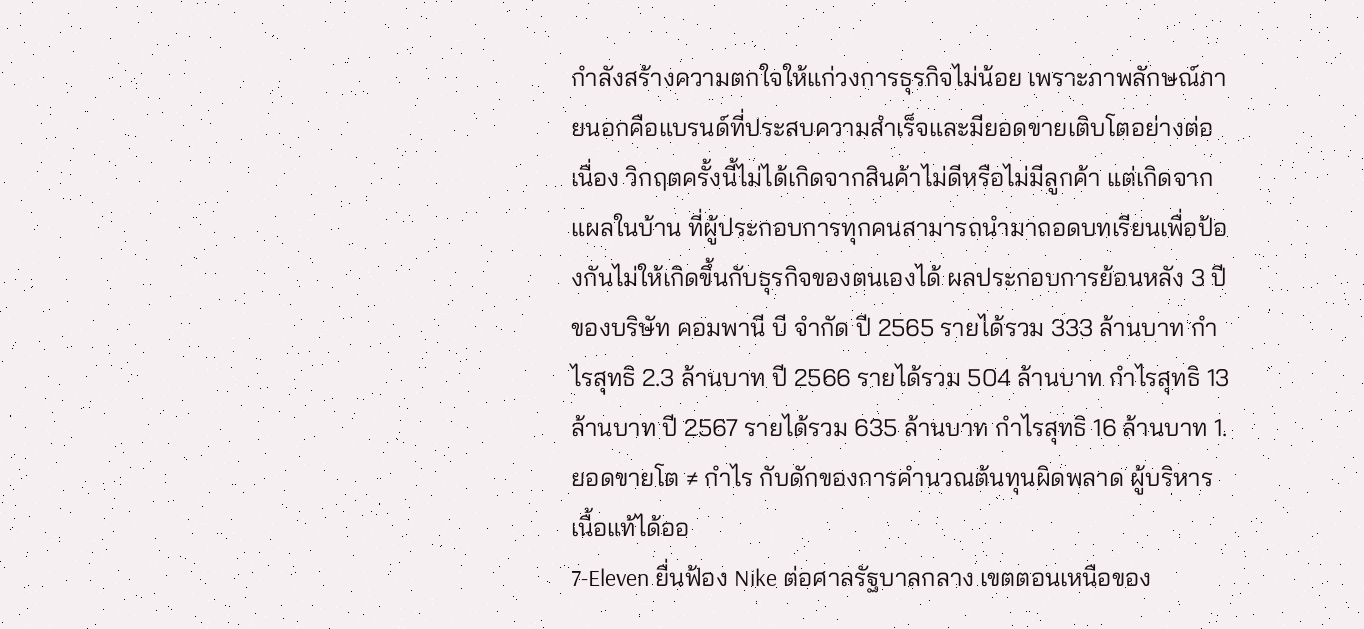กำลังสร้างความตกใจให้แก่วงการธุรกิจไม่น้อย เพราะภาพลักษณ์ภายนอกคือแบรนด์ที่ประสบความสำเร็จและมียอดขายเติบโตอย่างต่อเนื่อง วิกฤตครั้งนี้ไม่ได้เกิดจากสินค้าไม่ดีหรือไม่มีลูกค้า แต่เกิดจากแผลในบ้าน ที่ผู้ประกอบการทุกคนสามารถนำมาถอดบทเรียนเพื่อป้องกันไม่ให้เกิดขึ้นกับธุรกิจของตนเองได้ ผลประกอบการย้อนหลัง 3 ปี ของบริษัท คอมพานี บี จำกัด ปี 2565 รายได้รวม 333 ล้านบาท กำไรสุทธิ 2.3 ล้านบาท ปี 2566 รายได้รวม 504 ล้านบาท กำไรสุทธิ 13 ล้านบาท ปี 2567 รายได้รวม 635 ล้านบาท กำไรสุทธิ 16 ล้านบาท 1. ยอดขายโต ≠ กำไร กับดักของการคำนวณต้นทุนผิดพลาด ผู้บริหารเนื้อแท้ได้ออ
7-Eleven ยื่นฟ้อง Nike ต่อศาลรัฐบาลกลาง เขตตอนเหนือของ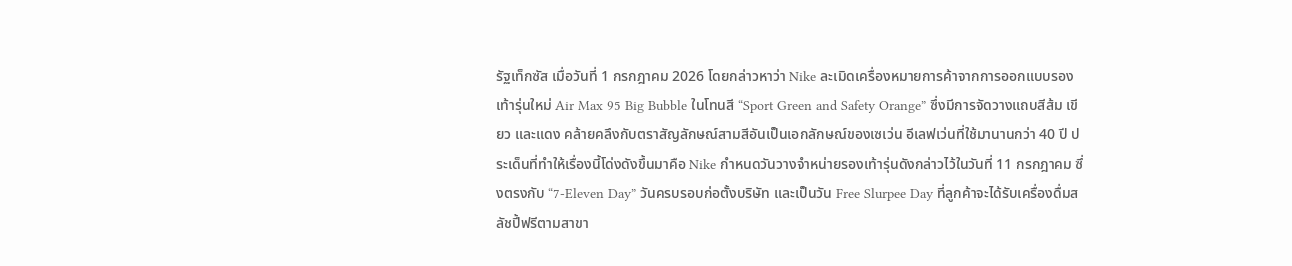รัฐเท็กซัส เมื่อวันที่ 1 กรกฎาคม 2026 โดยกล่าวหาว่า Nike ละเมิดเครื่องหมายการค้าจากการออกแบบรองเท้ารุ่นใหม่ Air Max 95 Big Bubble ในโทนสี “Sport Green and Safety Orange” ซึ่งมีการจัดวางแถบสีส้ม เขียว และแดง คล้ายคลึงกับตราสัญลักษณ์สามสีอันเป็นเอกลักษณ์ของเซเว่น อีเลฟเว่นที่ใช้มานานกว่า 40 ปี ประเด็นที่ทำให้เรื่องนี้โด่งดังขึ้นมาคือ Nike กำหนดวันวางจำหน่ายรองเท้ารุ่นดังกล่าวไว้ในวันที่ 11 กรกฎาคม ซึ่งตรงกับ “7-Eleven Day” วันครบรอบก่อตั้งบริษัท และเป็นวัน Free Slurpee Day ที่ลูกค้าจะได้รับเครื่องดื่มสลัชปี้ฟรีตามสาขา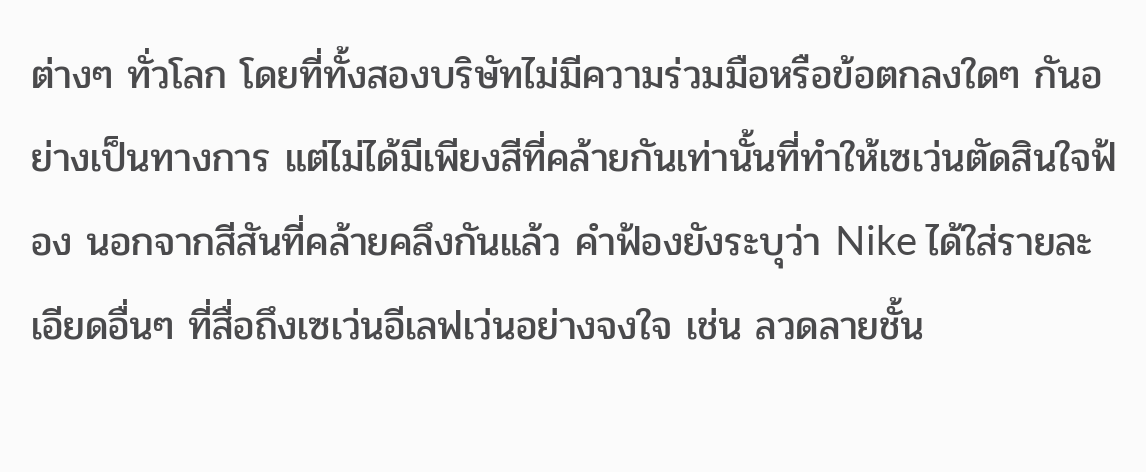ต่างๆ ทั่วโลก โดยที่ทั้งสองบริษัทไม่มีความร่วมมือหรือข้อตกลงใดๆ กันอย่างเป็นทางการ แต่ไม่ได้มีเพียงสีที่คล้ายกันเท่านั้นที่ทำให้เซเว่นตัดสินใจฟ้อง นอกจากสีสันที่คล้ายคลึงกันแล้ว คำฟ้องยังระบุว่า Nike ได้ใส่รายละเอียดอื่นๆ ที่สื่อถึงเซเว่นอีเลฟเว่นอย่างจงใจ เช่น ลวดลายชั้น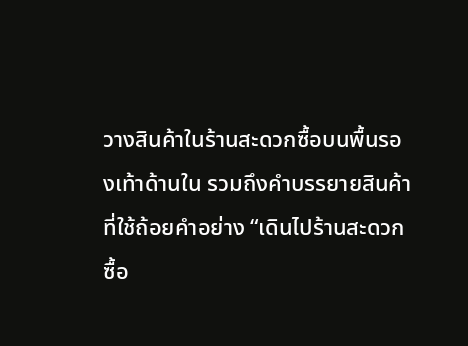วางสินค้าในร้านสะดวกซื้อบนพื้นรองเท้าด้านใน รวมถึงคำบรรยายสินค้าที่ใช้ถ้อยคำอย่าง “เดินไปร้านสะดวกซื้อ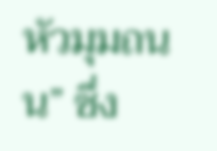หัวมุมถนน” ซึ่ง